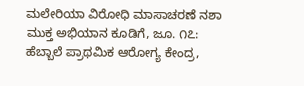ಮಲೇರಿಯಾ ವಿರೋಧಿ ಮಾಸಾಚರಣೆ ನಶಾ ಮುಕ್ತ ಅಭಿಯಾನ ಕೂಡಿಗೆ, ಜೂ. ೧೭: ಹೆಬ್ಬಾಲೆ ಪ್ರಾಥಮಿಕ ಆರೋಗ್ಯ ಕೇಂದ್ರ,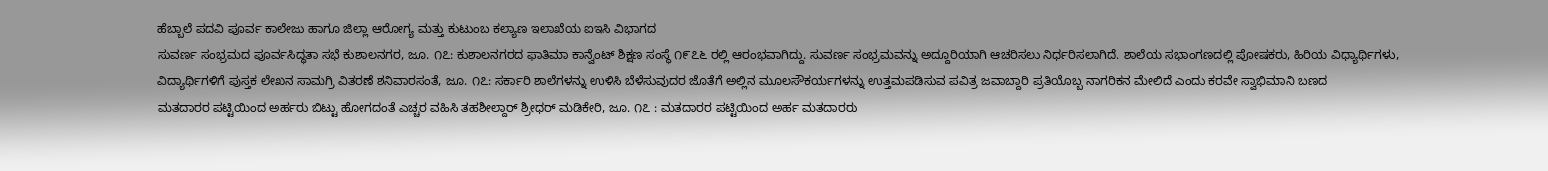ಹೆಬ್ಬಾಲೆ ಪದವಿ ಪೂರ್ವ ಕಾಲೇಜು ಹಾಗೂ ಜಿಲ್ಲಾ ಆರೋಗ್ಯ ಮತ್ತು ಕುಟುಂಬ ಕಲ್ಯಾಣ ಇಲಾಖೆಯ ಐಇಸಿ ವಿಭಾಗದ
ಸುವರ್ಣ ಸಂಭ್ರಮದ ಪೂರ್ವಸಿದ್ಧತಾ ಸಭೆ ಕುಶಾಲನಗರ, ಜೂ. ೧೭: ಕುಶಾಲನಗರದ ಫಾತಿಮಾ ಕಾನ್ವೆಂಟ್ ಶಿಕ್ಷಣ ಸಂಸ್ಥೆ ೧೯೭೬ ರಲ್ಲಿ ಆರಂಭವಾಗಿದ್ದು. ಸುವರ್ಣ ಸಂಭ್ರಮವನ್ನು ಅದ್ದೂರಿಯಾಗಿ ಆಚರಿಸಲು ನಿರ್ಧರಿಸಲಾಗಿದೆ. ಶಾಲೆಯ ಸಭಾಂಗಣದಲ್ಲಿ ಪೋಷಕರು, ಹಿರಿಯ ವಿಧ್ಯಾರ್ಥಿಗಳು,
ವಿದ್ಯಾರ್ಥಿಗಳಿಗೆ ಪುಸ್ತಕ ಲೇಖನ ಸಾಮಗ್ರಿ ವಿತರಣೆ ಶನಿವಾರಸಂತೆ, ಜೂ. ೧೭: ಸರ್ಕಾರಿ ಶಾಲೆಗಳನ್ನು ಉಳಿಸಿ ಬೆಳೆಸುವುದರ ಜೊತೆಗೆ ಅಲ್ಲಿನ ಮೂಲಸೌಕರ್ಯಗಳನ್ನು ಉತ್ತಮಪಡಿಸುವ ಪವಿತ್ರ ಜವಾಬ್ದಾರಿ ಪ್ರತಿಯೊಬ್ಬ ನಾಗರಿಕನ ಮೇಲಿದೆ ಎಂದು ಕರವೇ ಸ್ವಾಭಿಮಾನಿ ಬಣದ
ಮತದಾರರ ಪಟ್ಟಿಯಿಂದ ಅರ್ಹರು ಬಿಟ್ಟು ಹೋಗದಂತೆ ಎಚ್ಚರ ವಹಿಸಿ ತಹಶೀಲ್ದಾರ್ ಶ್ರೀಧರ್ ಮಡಿಕೇರಿ, ಜೂ. ೧೭ : ಮತದಾರರ ಪಟ್ಟಿಯಿಂದ ಅರ್ಹ ಮತದಾರರು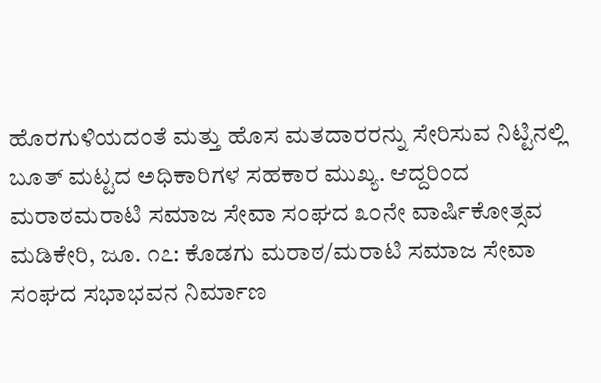ಹೊರಗುಳಿಯದಂತೆ ಮತ್ತು ಹೊಸ ಮತದಾರರನ್ನು ಸೇರಿಸುವ ನಿಟ್ಟಿನಲ್ಲಿ ಬೂತ್ ಮಟ್ಟದ ಅಧಿಕಾರಿಗಳ ಸಹಕಾರ ಮುಖ್ಯ. ಆದ್ದರಿಂದ
ಮರಾಠಮರಾಟಿ ಸಮಾಜ ಸೇವಾ ಸಂಘದ ೩೦ನೇ ವಾರ್ಷಿಕೋತ್ಸವ ಮಡಿಕೇರಿ, ಜೂ. ೧೭: ಕೊಡಗು ಮರಾಠ/ಮರಾಟಿ ಸಮಾಜ ಸೇವಾ ಸಂಘದ ಸಭಾಭವನ ನಿರ್ಮಾಣ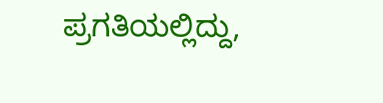ಪ್ರಗತಿಯಲ್ಲಿದ್ದು,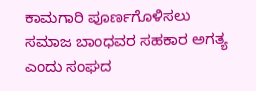ಕಾಮಗಾರಿ ಪೂರ್ಣಗೊಳಿಸಲು ಸಮಾಜ ಬಾಂಧವರ ಸಹಕಾರ ಅಗತ್ಯ ಎಂದು ಸಂಘದ